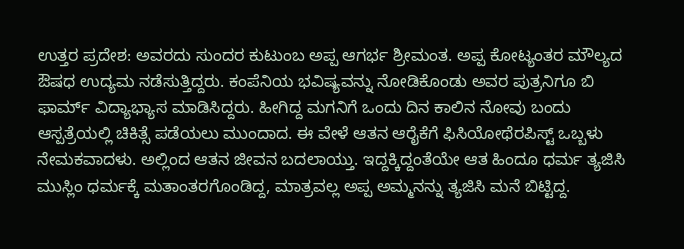ಉತ್ತರ ಪ್ರದೇಶ: ಅವರದು ಸುಂದರ ಕುಟುಂಬ ಅಪ್ಪ ಆಗರ್ಭ ಶ್ರೀಮಂತ. ಅಪ್ಪ ಕೋಟ್ಯಂತರ ಮೌಲ್ಯದ ಔಷಧ ಉದ್ಯಮ ನಡೆಸುತ್ತಿದ್ದರು. ಕಂಪೆನಿಯ ಭವಿಷ್ಯವನ್ನು ನೋಡಿಕೊಂಡು ಅವರ ಪುತ್ರನಿಗೂ ಬಿ ಫಾರ್ಮ್ ವಿದ್ಯಾಭ್ಯಾಸ ಮಾಡಿಸಿದ್ದರು. ಹೀಗಿದ್ದ ಮಗನಿಗೆ ಒಂದು ದಿನ ಕಾಲಿನ ನೋವು ಬಂದು ಆಸ್ಪತ್ರೆಯಲ್ಲಿ ಚಿಕಿತ್ಸೆ ಪಡೆಯಲು ಮುಂದಾದ. ಈ ವೇಳೆ ಆತನ ಆರೈಕೆಗೆ ಫಿಸಿಯೋಥೆರಪಿಸ್ಟ್ ಒಬ್ಬಳು ನೇಮಕವಾದಳು. ಅಲ್ಲಿಂದ ಆತನ ಜೀವನ ಬದಲಾಯ್ತು. ಇದ್ದಕ್ಕಿದ್ದಂತೆಯೇ ಆತ ಹಿಂದೂ ಧರ್ಮ ತ್ಯಜಿಸಿ ಮುಸ್ಲಿಂ ಧರ್ಮಕ್ಕೆ ಮತಾಂತರಗೊಂಡಿದ್ದ, ಮಾತ್ರವಲ್ಲ ಅಪ್ಪ ಅಮ್ಮನನ್ನು ತ್ಯಜಿಸಿ ಮನೆ ಬಿಟ್ಟಿದ್ದ.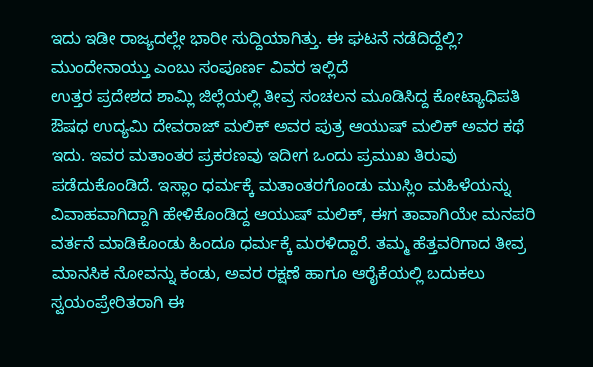ಇದು ಇಡೀ ರಾಜ್ಯದಲ್ಲೇ ಭಾರೀ ಸುದ್ದಿಯಾಗಿತ್ತು. ಈ ಘಟನೆ ನಡೆದಿದ್ದೆಲ್ಲಿ? ಮುಂದೇನಾಯ್ತು ಎಂಬು ಸಂಪೂರ್ಣ ವಿವರ ಇಲ್ಲಿದೆ
ಉತ್ತರ ಪ್ರದೇಶದ ಶಾಮ್ಲಿ ಜಿಲ್ಲೆಯಲ್ಲಿ ತೀವ್ರ ಸಂಚಲನ ಮೂಡಿಸಿದ್ದ ಕೋಟ್ಯಾಧಿಪತಿ ಔಷಧ ಉದ್ಯಮಿ ದೇವರಾಜ್ ಮಲಿಕ್ ಅವರ ಪುತ್ರ ಆಯುಷ್ ಮಲಿಕ್ ಅವರ ಕಥೆ ಇದು. ಇವರ ಮತಾಂತರ ಪ್ರಕರಣವು ಇದೀಗ ಒಂದು ಪ್ರಮುಖ ತಿರುವು ಪಡೆದುಕೊಂಡಿದೆ. ಇಸ್ಲಾಂ ಧರ್ಮಕ್ಕೆ ಮತಾಂತರಗೊಂಡು ಮುಸ್ಲಿಂ ಮಹಿಳೆಯನ್ನು ವಿವಾಹವಾಗಿದ್ದಾಗಿ ಹೇಳಿಕೊಂಡಿದ್ದ ಆಯುಷ್ ಮಲಿಕ್, ಈಗ ತಾವಾಗಿಯೇ ಮನಪರಿ ವರ್ತನೆ ಮಾಡಿಕೊಂಡು ಹಿಂದೂ ಧರ್ಮಕ್ಕೆ ಮರಳಿದ್ದಾರೆ. ತಮ್ಮ ಹೆತ್ತವರಿಗಾದ ತೀವ್ರ ಮಾನಸಿಕ ನೋವನ್ನು ಕಂಡು, ಅವರ ರಕ್ಷಣೆ ಹಾಗೂ ಆರೈಕೆಯಲ್ಲಿ ಬದುಕಲು ಸ್ವಯಂಪ್ರೇರಿತರಾಗಿ ಈ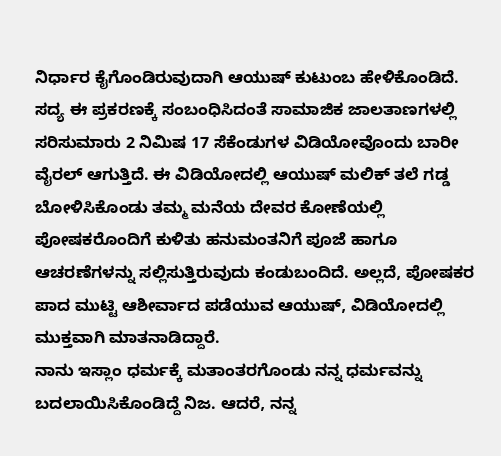ನಿರ್ಧಾರ ಕೈಗೊಂಡಿರುವುದಾಗಿ ಆಯುಷ್ ಕುಟುಂಬ ಹೇಳಿಕೊಂಡಿದೆ.
ಸದ್ಯ ಈ ಪ್ರಕರಣಕ್ಕೆ ಸಂಬಂಧಿಸಿದಂತೆ ಸಾಮಾಜಿಕ ಜಾಲತಾಣಗಳಲ್ಲಿ ಸರಿಸುಮಾರು 2 ನಿಮಿಷ 17 ಸೆಕೆಂಡುಗಳ ವಿಡಿಯೋವೊಂದು ಬಾರೀ ವೈರಲ್ ಆಗುತ್ತಿದೆ. ಈ ವಿಡಿಯೋದಲ್ಲಿ ಆಯುಷ್ ಮಲಿಕ್ ತಲೆ ಗಡ್ಡ ಬೋಳಿಸಿಕೊಂಡು ತಮ್ಮ ಮನೆಯ ದೇವರ ಕೋಣೆಯಲ್ಲಿ ಪೋಷಕರೊಂದಿಗೆ ಕುಳಿತು ಹನುಮಂತನಿಗೆ ಪೂಜೆ ಹಾಗೂ ಆಚರಣೆಗಳನ್ನು ಸಲ್ಲಿಸುತ್ತಿರುವುದು ಕಂಡುಬಂದಿದೆ. ಅಲ್ಲದೆ, ಪೋಷಕರ ಪಾದ ಮುಟ್ಟಿ ಆಶೀರ್ವಾದ ಪಡೆಯುವ ಆಯುಷ್, ವಿಡಿಯೋದಲ್ಲಿ ಮುಕ್ತವಾಗಿ ಮಾತನಾಡಿದ್ದಾರೆ.
ನಾನು ಇಸ್ಲಾಂ ಧರ್ಮಕ್ಕೆ ಮತಾಂತರಗೊಂಡು ನನ್ನ ಧರ್ಮವನ್ನು ಬದಲಾಯಿಸಿಕೊಂಡಿದ್ದೆ ನಿಜ. ಆದರೆ, ನನ್ನ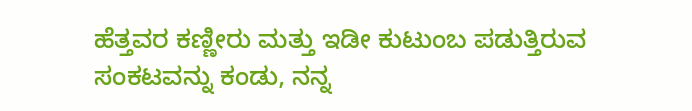ಹೆತ್ತವರ ಕಣ್ಣೀರು ಮತ್ತು ಇಡೀ ಕುಟುಂಬ ಪಡುತ್ತಿರುವ ಸಂಕಟವನ್ನು ಕಂಡು, ನನ್ನ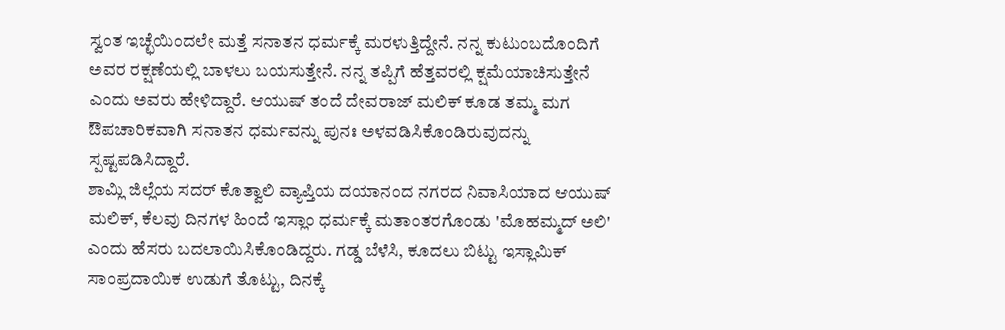ಸ್ವಂತ ಇಚ್ಛೆಯಿಂದಲೇ ಮತ್ತೆ ಸನಾತನ ಧರ್ಮಕ್ಕೆ ಮರಳುತ್ತಿದ್ದೇನೆ. ನನ್ನ ಕುಟುಂಬದೊಂದಿಗೆ ಅವರ ರಕ್ಷಣೆಯಲ್ಲಿ ಬಾಳಲು ಬಯಸುತ್ತೇನೆ. ನನ್ನ ತಪ್ಪಿಗೆ ಹೆತ್ತವರಲ್ಲಿ ಕ್ಷಮೆಯಾಚಿಸುತ್ತೇನೆ ಎಂದು ಅವರು ಹೇಳಿದ್ದಾರೆ. ಆಯುಷ್ ತಂದೆ ದೇವರಾಜ್ ಮಲಿಕ್ ಕೂಡ ತಮ್ಮ ಮಗ ಔಪಚಾರಿಕವಾಗಿ ಸನಾತನ ಧರ್ಮವನ್ನು ಪುನಃ ಅಳವಡಿಸಿಕೊಂಡಿರುವುದನ್ನು ಸ್ಪಷ್ಟಪಡಿಸಿದ್ದಾರೆ.
ಶಾಮ್ಲಿ ಜಿಲ್ಲೆಯ ಸದರ್ ಕೊತ್ವಾಲಿ ವ್ಯಾಪ್ತಿಯ ದಯಾನಂದ ನಗರದ ನಿವಾಸಿಯಾದ ಆಯುಷ್ ಮಲಿಕ್, ಕೆಲವು ದಿನಗಳ ಹಿಂದೆ ಇಸ್ಲಾಂ ಧರ್ಮಕ್ಕೆ ಮತಾಂತರಗೊಂಡು 'ಮೊಹಮ್ಮದ್ ಅಲಿ' ಎಂದು ಹೆಸರು ಬದಲಾಯಿಸಿಕೊಂಡಿದ್ದರು. ಗಡ್ಡ ಬೆಳೆಸಿ, ಕೂದಲು ಬಿಟ್ಟು ಇಸ್ಲಾಮಿಕ್ ಸಾಂಪ್ರದಾಯಿಕ ಉಡುಗೆ ತೊಟ್ಟು, ದಿನಕ್ಕೆ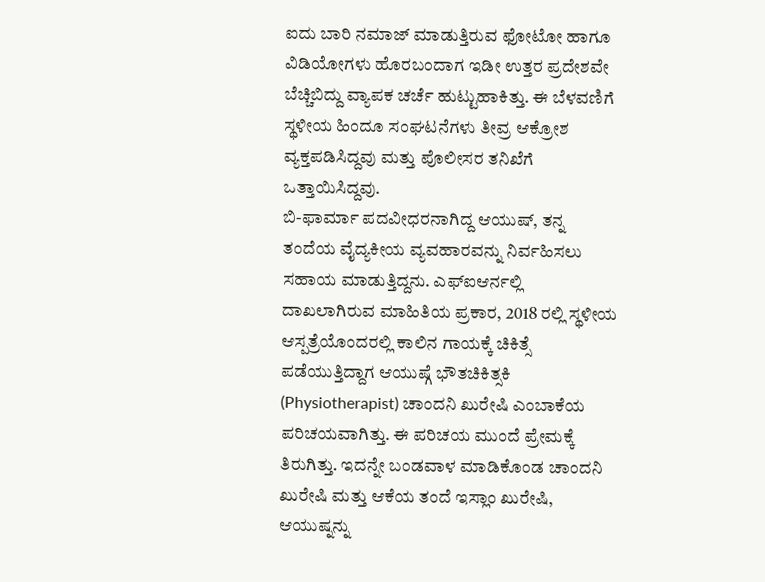ಐದು ಬಾರಿ ನಮಾಜ್ ಮಾಡುತ್ತಿರುವ ಫೋಟೋ ಹಾಗೂ ವಿಡಿಯೋಗಳು ಹೊರಬಂದಾಗ ಇಡೀ ಉತ್ತರ ಪ್ರದೇಶವೇ ಬೆಚ್ಚಿಬಿದ್ದು ವ್ಯಾಪಕ ಚರ್ಚೆ ಹುಟ್ಟುಹಾಕಿತ್ತು. ಈ ಬೆಳವಣಿಗೆ ಸ್ಥಳೀಯ ಹಿಂದೂ ಸಂಘಟನೆಗಳು ತೀವ್ರ ಆಕ್ರೋಶ ವ್ಯಕ್ತಪಡಿಸಿದ್ದವು ಮತ್ತು ಪೊಲೀಸರ ತನಿಖೆಗೆ ಒತ್ತಾಯಿಸಿದ್ದವು.
ಬಿ-ಫಾರ್ಮಾ ಪದವೀಧರನಾಗಿದ್ದ ಆಯುಷ್, ತನ್ನ ತಂದೆಯ ವೈದ್ಯಕೀಯ ವ್ಯವಹಾರವನ್ನು ನಿರ್ವಹಿಸಲು ಸಹಾಯ ಮಾಡುತ್ತಿದ್ದನು. ಎಫ್ಐಆರ್ನಲ್ಲಿ ದಾಖಲಾಗಿರುವ ಮಾಹಿತಿಯ ಪ್ರಕಾರ, 2018 ರಲ್ಲಿ ಸ್ಥಳೀಯ ಆಸ್ಪತ್ರೆಯೊಂದರಲ್ಲಿ ಕಾಲಿನ ಗಾಯಕ್ಕೆ ಚಿಕಿತ್ಸೆ ಪಡೆಯುತ್ತಿದ್ದಾಗ ಆಯುಷ್ಗೆ ಭೌತಚಿಕಿತ್ಸಕಿ (Physiotherapist) ಚಾಂದನಿ ಖುರೇಷಿ ಎಂಬಾಕೆಯ ಪರಿಚಯವಾಗಿತ್ತು. ಈ ಪರಿಚಯ ಮುಂದೆ ಪ್ರೇಮಕ್ಕೆ ತಿರುಗಿತ್ತು. ಇದನ್ನೇ ಬಂಡವಾಳ ಮಾಡಿಕೊಂಡ ಚಾಂದನಿ ಖುರೇಷಿ ಮತ್ತು ಆಕೆಯ ತಂದೆ ಇಸ್ಲಾಂ ಖುರೇಷಿ, ಆಯುಷ್ನನ್ನು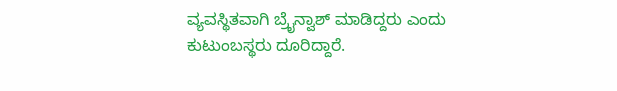ವ್ಯವಸ್ಥಿತವಾಗಿ ಬ್ರೈನ್ವಾಶ್ ಮಾಡಿದ್ದರು ಎಂದು ಕುಟುಂಬಸ್ಥರು ದೂರಿದ್ದಾರೆ.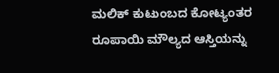ಮಲಿಕ್ ಕುಟುಂಬದ ಕೋಟ್ಯಂತರ ರೂಪಾಯಿ ಮೌಲ್ಯದ ಆಸ್ತಿಯನ್ನು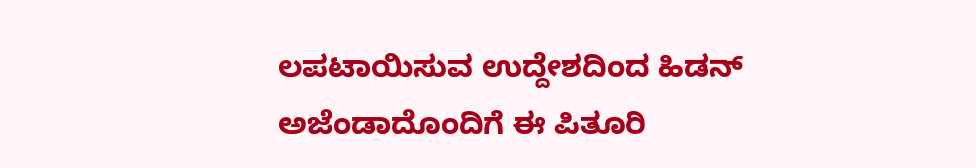ಲಪಟಾಯಿಸುವ ಉದ್ದೇಶದಿಂದ ಹಿಡನ್ ಅಜೆಂಡಾದೊಂದಿಗೆ ಈ ಪಿತೂರಿ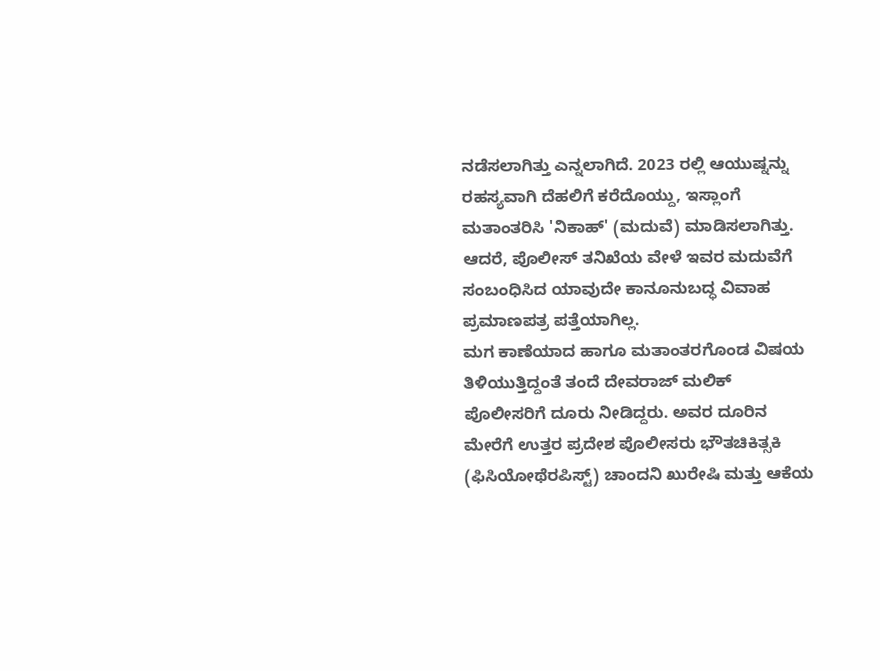ನಡೆಸಲಾಗಿತ್ತು ಎನ್ನಲಾಗಿದೆ. 2023 ರಲ್ಲಿ ಆಯುಷ್ನನ್ನು ರಹಸ್ಯವಾಗಿ ದೆಹಲಿಗೆ ಕರೆದೊಯ್ದು, ಇಸ್ಲಾಂಗೆ ಮತಾಂತರಿಸಿ 'ನಿಕಾಹ್' (ಮದುವೆ) ಮಾಡಿಸಲಾಗಿತ್ತು. ಆದರೆ, ಪೊಲೀಸ್ ತನಿಖೆಯ ವೇಳೆ ಇವರ ಮದುವೆಗೆ ಸಂಬಂಧಿಸಿದ ಯಾವುದೇ ಕಾನೂನುಬದ್ಧ ವಿವಾಹ ಪ್ರಮಾಣಪತ್ರ ಪತ್ತೆಯಾಗಿಲ್ಲ.
ಮಗ ಕಾಣೆಯಾದ ಹಾಗೂ ಮತಾಂತರಗೊಂಡ ವಿಷಯ ತಿಳಿಯುತ್ತಿದ್ದಂತೆ ತಂದೆ ದೇವರಾಜ್ ಮಲಿಕ್ ಪೊಲೀಸರಿಗೆ ದೂರು ನೀಡಿದ್ದರು. ಅವರ ದೂರಿನ ಮೇರೆಗೆ ಉತ್ತರ ಪ್ರದೇಶ ಪೊಲೀಸರು ಭೌತಚಿಕಿತ್ಸಕಿ (ಫಿಸಿಯೋಥೆರಪಿಸ್ಟ್) ಚಾಂದನಿ ಖುರೇಷಿ ಮತ್ತು ಆಕೆಯ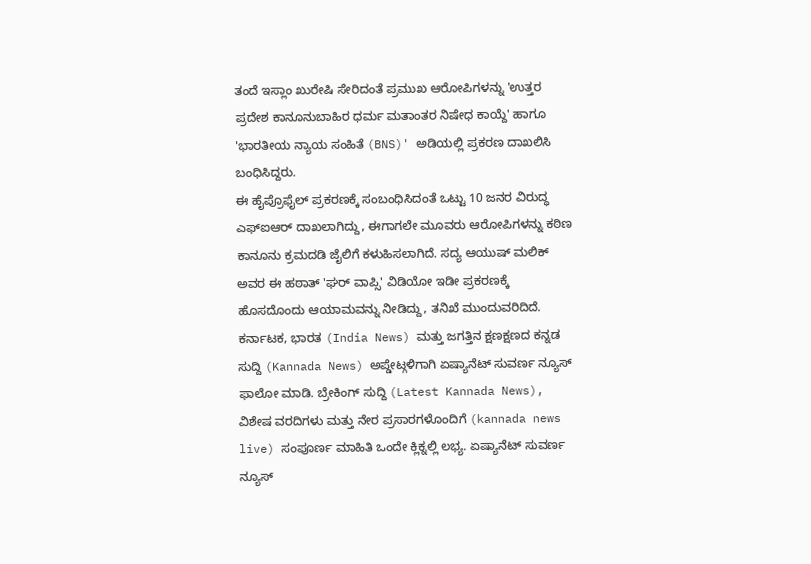ತಂದೆ ಇಸ್ಲಾಂ ಖುರೇಷಿ ಸೇರಿದಂತೆ ಪ್ರಮುಖ ಆರೋಪಿಗಳನ್ನು 'ಉತ್ತರ ಪ್ರದೇಶ ಕಾನೂನುಬಾಹಿರ ಧರ್ಮ ಮತಾಂತರ ನಿಷೇಧ ಕಾಯ್ದೆ' ಹಾಗೂ 'ಭಾರತೀಯ ನ್ಯಾಯ ಸಂಹಿತೆ (BNS)' ಅಡಿಯಲ್ಲಿ ಪ್ರಕರಣ ದಾಖಲಿಸಿ ಬಂಧಿಸಿದ್ದರು.
ಈ ಹೈಪ್ರೊಫೈಲ್ ಪ್ರಕರಣಕ್ಕೆ ಸಂಬಂಧಿಸಿದಂತೆ ಒಟ್ಟು 10 ಜನರ ವಿರುದ್ಧ ಎಫ್ಐಆರ್ ದಾಖಲಾಗಿದ್ದು, ಈಗಾಗಲೇ ಮೂವರು ಆರೋಪಿಗಳನ್ನು ಕಠಿಣ ಕಾನೂನು ಕ್ರಮದಡಿ ಜೈಲಿಗೆ ಕಳುಹಿಸಲಾಗಿದೆ. ಸದ್ಯ ಆಯುಷ್ ಮಲಿಕ್ ಅವರ ಈ ಹಠಾತ್ 'ಘರ್ ವಾಪ್ಸಿ' ವಿಡಿಯೋ ಇಡೀ ಪ್ರಕರಣಕ್ಕೆ ಹೊಸದೊಂದು ಆಯಾಮವನ್ನು ನೀಡಿದ್ದು, ತನಿಖೆ ಮುಂದುವರಿದಿದೆ.
ಕರ್ನಾಟಕ, ಭಾರತ (India News) ಮತ್ತು ಜಗತ್ತಿನ ಕ್ಷಣಕ್ಷಣದ ಕನ್ನಡ ಸುದ್ದಿ (Kannada News) ಅಪ್ಡೇಟ್ಗಳಿಗಾಗಿ ಏಷ್ಯಾನೆಟ್ ಸುವರ್ಣ ನ್ಯೂಸ್ ಫಾಲೋ ಮಾಡಿ. ಬ್ರೇಕಿಂಗ್ ಸುದ್ದಿ (Latest Kannada News), ವಿಶೇಷ ವರದಿಗಳು ಮತ್ತು ನೇರ ಪ್ರಸಾರಗಳೊಂದಿಗೆ (kannada news live) ಸಂಪೂರ್ಣ ಮಾಹಿತಿ ಒಂದೇ ಕ್ಲಿಕ್ನಲ್ಲಿ ಲಭ್ಯ. ಏಷ್ಯಾನೆಟ್ ಸುವರ್ಣ ನ್ಯೂಸ್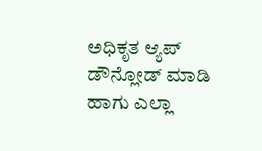ಅಧಿಕೃತ ಆ್ಯಪ್ ಡೌನ್ಲೋಡ್ ಮಾಡಿ ಹಾಗು ಎಲ್ಲಾ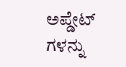ಅಪ್ಡೇಟ್ ಗಳನ್ನು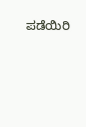ಪಡೆಯಿರಿ